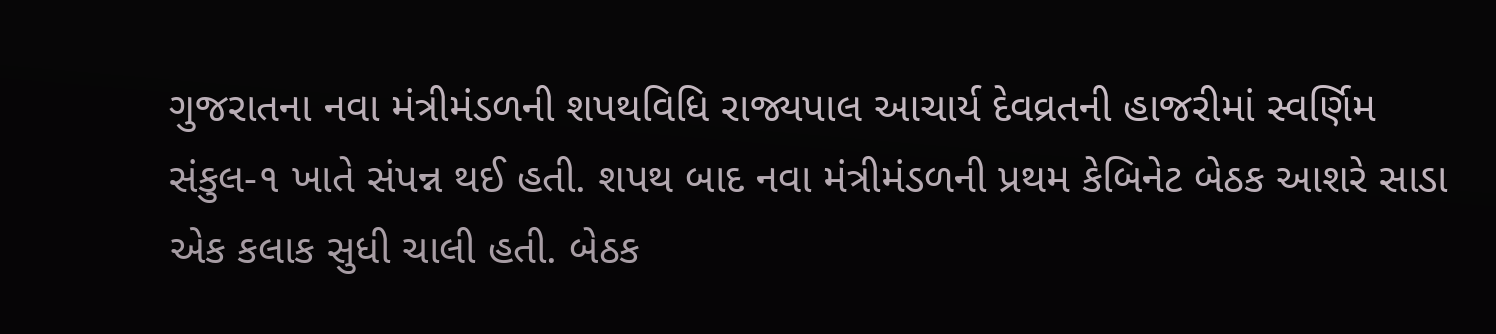ગુજરાતના નવા મંત્રીમંડળની શપથવિધિ રાજ્યપાલ આચાર્ય દેવવ્રતની હાજરીમાં સ્વર્ણિમ સંકુલ-૧ ખાતે સંપન્ન થઈ હતી. શપથ બાદ નવા મંત્રીમંડળની પ્રથમ કેબિનેટ બેઠક આશરે સાડા એક કલાક સુધી ચાલી હતી. બેઠક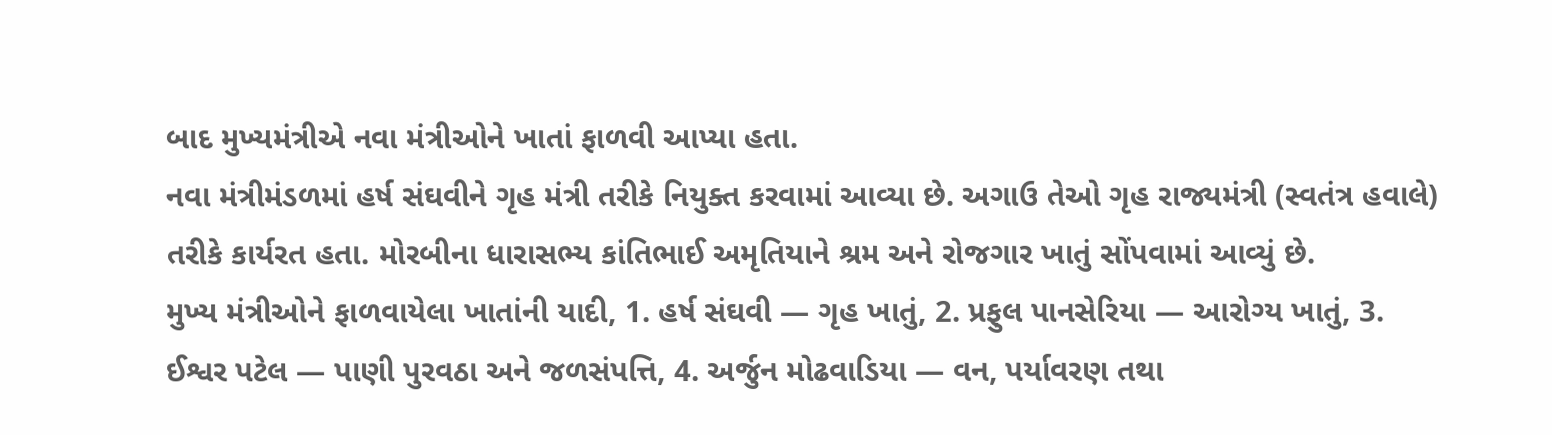બાદ મુખ્યમંત્રીએ નવા મંત્રીઓને ખાતાં ફાળવી આપ્યા હતા.
નવા મંત્રીમંડળમાં હર્ષ સંઘવીને ગૃહ મંત્રી તરીકે નિયુક્ત કરવામાં આવ્યા છે. અગાઉ તેઓ ગૃહ રાજ્યમંત્રી (સ્વતંત્ર હવાલે) તરીકે કાર્યરત હતા. મોરબીના ધારાસભ્ય કાંતિભાઈ અમૃતિયાને શ્રમ અને રોજગાર ખાતું સોંપવામાં આવ્યું છે.
મુખ્ય મંત્રીઓને ફાળવાયેલા ખાતાંની યાદી, 1. હર્ષ સંઘવી — ગૃહ ખાતું, 2. પ્રફુલ પાનસેરિયા — આરોગ્ય ખાતું, 3. ઈશ્વર પટેલ — પાણી પુરવઠા અને જળસંપત્તિ, 4. અર્જુન મોઢવાડિયા — વન, પર્યાવરણ તથા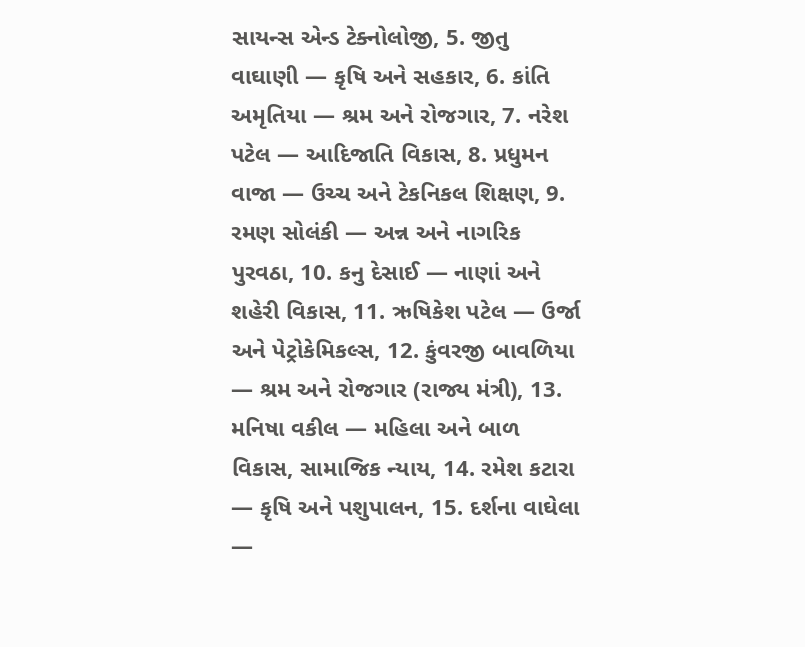સાયન્સ એન્ડ ટેક્નોલોજી, 5. જીતુ વાઘાણી — કૃષિ અને સહકાર, 6. કાંતિ અમૃતિયા — શ્રમ અને રોજગાર, 7. નરેશ પટેલ — આદિજાતિ વિકાસ, 8. પ્રધુમન વાજા — ઉચ્ચ અને ટેકનિકલ શિક્ષણ, 9. રમણ સોલંકી — અન્ન અને નાગરિક પુરવઠા, 10. કનુ દેસાઈ — નાણાં અને શહેરી વિકાસ, 11. ઋષિકેશ પટેલ — ઉર્જા અને પેટ્રોકેમિકલ્સ, 12. કુંવરજી બાવળિયા — શ્રમ અને રોજગાર (રાજ્ય મંત્રી), 13. મનિષા વકીલ — મહિલા અને બાળ વિકાસ, સામાજિક ન્યાય, 14. રમેશ કટારા — કૃષિ અને પશુપાલન, 15. દર્શના વાઘેલા —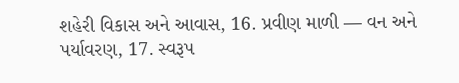શહેરી વિકાસ અને આવાસ, 16. પ્રવીણ માળી — વન અને પર્યાવરણ, 17. સ્વરૂપ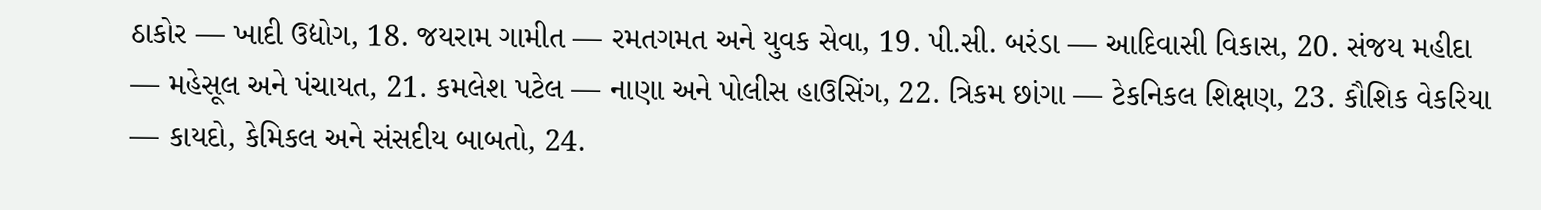ઠાકોર — ખાદી ઉદ્યોગ, 18. જયરામ ગામીત — રમતગમત અને યુવક સેવા, 19. પી.સી. બરંડા — આદિવાસી વિકાસ, 20. સંજય મહીદા — મહેસૂલ અને પંચાયત, 21. કમલેશ પટેલ — નાણા અને પોલીસ હાઉસિંગ, 22. ત્રિકમ છાંગા — ટેકનિકલ શિક્ષણ, 23. કૌશિક વેકરિયા — કાયદો, કેમિકલ અને સંસદીય બાબતો, 24.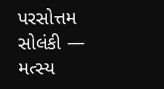પરસોત્તમ સોલંકી — મત્સ્ય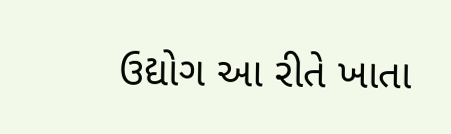ઉદ્યોગ આ રીતે ખાતા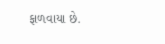ફાળવાયા છે.